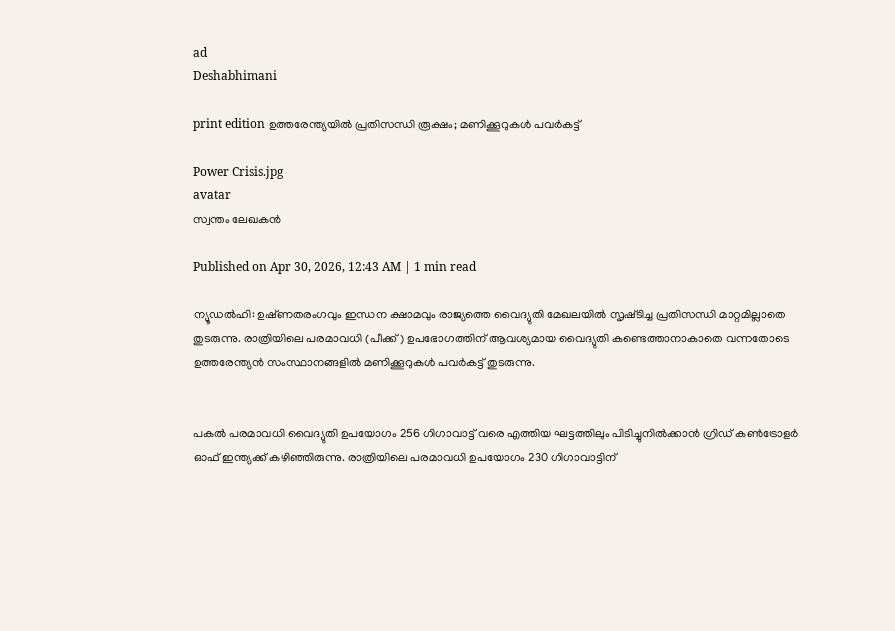ad
Deshabhimani

print edition ഉത്തരേന്ത്യയിൽ പ്രതിസന്ധി രൂക്ഷം; മണിക്കൂറുകൾ പവർകട്ട്‌

Power Crisis.jpg
avatar
സ്വന്തം ലേഖകൻ

Published on Apr 30, 2026, 12:43 AM | 1 min read

ന്യൂഡൽഹി: ഉഷ്‌ണതരംഗവും ഇന്ധന ക്ഷാമവും രാജ്യത്തെ വൈദ്യുതി മേഖലയിൽ സൃഷ്‍ടിച്ച പ്രതിസന്ധി മാറ്റമില്ലാതെ തുടരുന്നു. രാത്രിയിലെ പരമാവധി (പീക്ക്‌) ഉപഭോഗത്തിന്‌ ആവശ്യമായ വൈദ്യുതി കണ്ടെത്താനാകാതെ വന്നതോടെ ഉത്തരേന്ത്യന്‍ സംസ്ഥാനങ്ങളില്‍ മണിക്കൂറുകൾ പവർകട്ട്‌ തുടരുന്നു.


പകൽ പരമാവധി വൈദ്യുതി ഉപയോഗം 256 ഗിഗാവാട്ട്‌ വരെ എത്തിയ ഘട്ടത്തിലും പിടിച്ചുനിൽക്കാൻ ഗ്രിഡ്‌ കൺട്രോളർ ഓഫ്‌ ഇന്ത്യക്ക്‌ കഴിഞ്ഞിരുന്നു. രാത്രിയിലെ പരമാവധി ഉപയോഗം 230 ഗിഗാവാട്ടിന്‌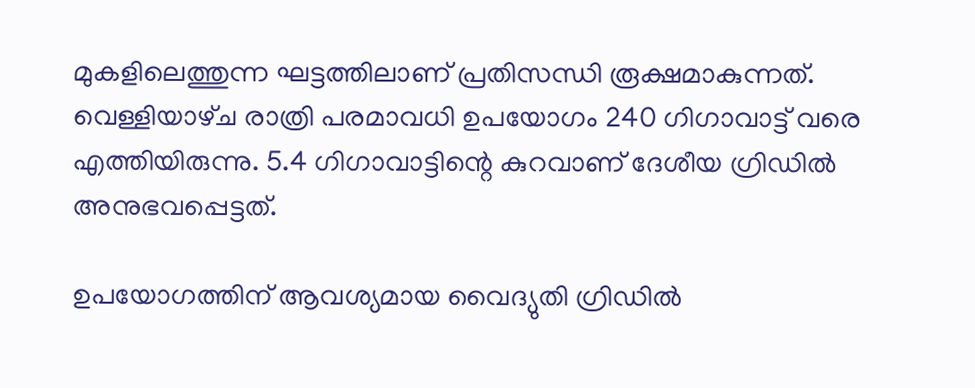മുകളിലെത്തുന്ന ഘട്ടത്തിലാണ്‌ പ്രതിസന്ധി രൂക്ഷമാകുന്നത്‌. വെള്ളിയാഴ്‌ച രാത്രി പരമാവധി ഉപയോഗം 240 ഗിഗാവാട്ട്‌ വരെ എത്തിയിരുന്നു. 5.4 ഗിഗാവാട്ടിന്റെ കുറവാണ്‌ ദേശീയ ഗ്രിഡിൽ അനുഭവപ്പെട്ടത്‌.

ഉപയോഗത്തിന്‌ ആവശ്യമായ വൈദ്യുതി ഗ്രിഡിൽ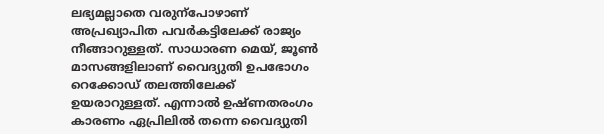ലഭ്യമല്ലാതെ വരുന്പോഴാണ്‌ അപ്രഖ്യാപിത പവർകട്ടിലേക്ക്‌ രാജ്യം നീങ്ങാറുള്ളത്‌. സാധാരണ മെയ്‌, ജൂൺ മാസങ്ങളിലാണ്‌ വൈദ്യുതി ഉപഭോഗം റെക്കോഡ്‌ തലത്തിലേക്ക്‌ ഉയരാറുള്ളത്‌. എന്നാൽ ഉഷ്‌ണതരംഗം കാരണം ഏപ്രിലിൽ തന്നെ വൈദ്യുതി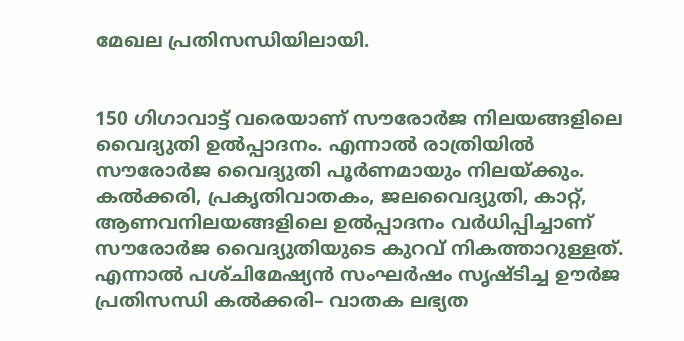മേഖല പ്രതിസന്ധിയിലായി.


150 ഗിഗാവാട്ട്‌ വരെയാണ്‌ സ‍ൗരോർജ നിലയങ്ങളിലെ വൈദ്യുതി ഉൽപ്പാദനം. എന്നാൽ രാത്രിയിൽ സ‍ൗരോർജ വൈദ്യുതി പൂർണമായും നിലയ്‌ക്കും. കൽക്കരി, പ്രകൃതിവാതകം, ജലവൈദ്യുതി, കാറ്റ്‌, ആണവനിലയങ്ങളിലെ ഉൽപ്പാദനം വർധിപ്പിച്ചാണ്‌ സ‍ൗരോർജ വൈദ്യുതിയുടെ കുറവ്‌ നികത്താറുള്ളത്‌. എന്നാൽ പശ്‌ചിമേഷ്യൻ സംഘർഷം സൃഷ്‌ടിച്ച ഉ‍ൗർജ പ്രതിസന്ധി കൽക്കരി– വാതക ലഭ്യത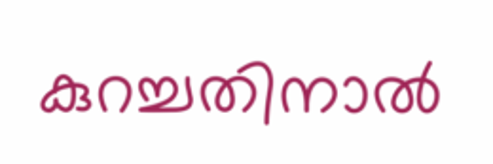കുറച്ചതിനാൽ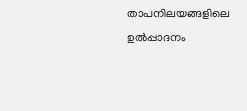താപനിലയങ്ങളിലെ ഉൽപ്പാദനം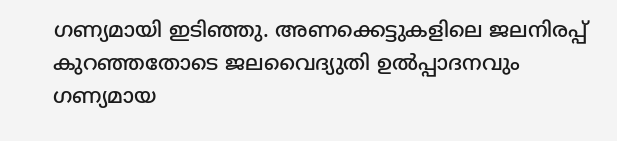ഗണ്യമായി ഇടിഞ്ഞു. അണക്കെട്ടുകളിലെ ജലനിരപ്പ്‌ കുറഞ്ഞതോടെ ജലവൈദ്യുതി ഉൽപ്പാദനവും ഗണ്യമായ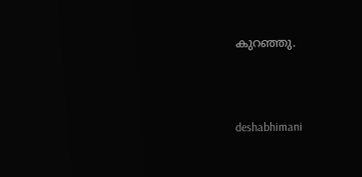കുറഞ്ഞു.



deshabhimani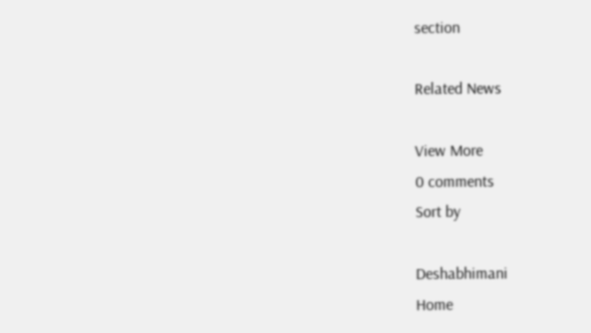section

Related News

View More
0 comments
Sort by

Deshabhimani
Home